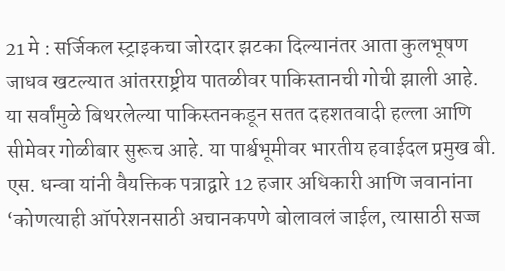21 मे : सर्जिकल स्ट्राइकचा जोरदार झटका दिल्यानंतर आता कुलभूषण जाधव खटल्यात आंतरराष्ट्रीय पातळीवर पाकिस्तानची गोची झाली आहे. या सर्वांमुळे बिथरलेल्या पाकिस्तनकडून सतत दहशतवादी हल्ला आणि सीमेवर गोळीबार सुरूच आहे. या पार्श्वभूमीवर भारतीय हवाईदल प्रमुख बी. एस. धन्वा यांनी वैयक्तिक पत्राद्वारे 12 हजार अधिकारी आणि जवानांना ‘कोणत्याही ऑपरेशनसाठी अचानकपणे बोलावलं जाईल, त्यासाठी सज्ज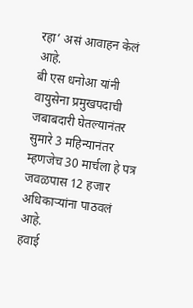रहा’ असं आवाहन केलं आहे.
बी एस धनोआ यांनी वायुसेना प्रमुखपदाची जबाबदारी घेतल्यानंतर सुमारे 3 महिन्यानंतर म्हणजेच 30 मार्चला हे पत्र जवळपास 12 हजार अधिकाऱ्यांना पाठवलं आहे.
हवाई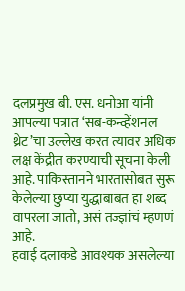दलप्रमुख बी. एस. धनोआ यांनी आपल्या पत्रात ‘सब-कन्व्हेंशनल थ्रेट’चा उल्लेख करत त्यावर अधिक लक्ष केंद्रीत करण्याची सूचना केली आहे. पाकिस्तानने भारतासोबत सुरू केलेल्या छुप्या युद्धाबाबत हा शब्द वापरला जातो, असं तज्ज्ञांचं म्हणणं आहे.
हवाई दलाकडे आवश्यक असलेल्या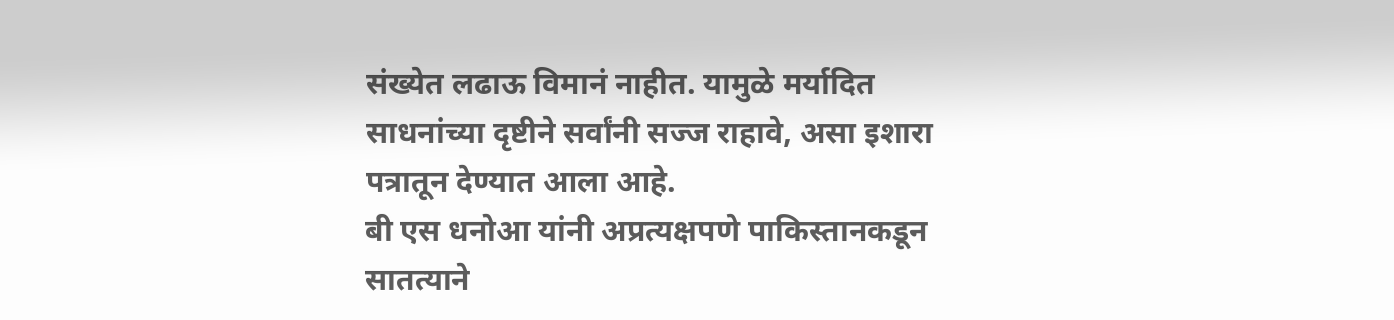संख्येत लढाऊ विमानं नाहीत. यामुळे मर्यादित साधनांच्या दृष्टीने सर्वांनी सज्ज राहावे, असा इशारा पत्रातून देण्यात आला आहे.
बी एस धनोआ यांनी अप्रत्यक्षपणे पाकिस्तानकडून सातत्याने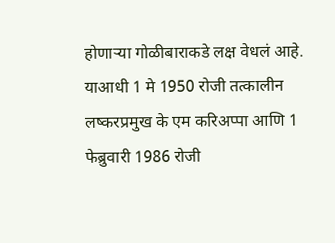होणाऱ्या गोळीबाराकडे लक्ष वेधलं आहे.
याआधी 1 मे 1950 रोजी तत्कालीन लष्करप्रमुख के एम करिअप्पा आणि 1 फेब्रुवारी 1986 रोजी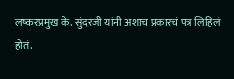लष्करप्रमुख के. सुंदरजी यांनी अशाच प्रकारचं पत्र लिहिलं होतं.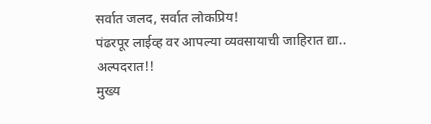सर्वात जलद, सर्वात लोकप्रिय!
पंढरपूर लाईव्ह वर आपल्या व्यवसायाची जाहिरात द्या..
अल्पदरात!!
मुख्य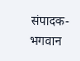संपादक-भगवान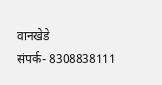वानखेडे
संपर्क- 8308838111